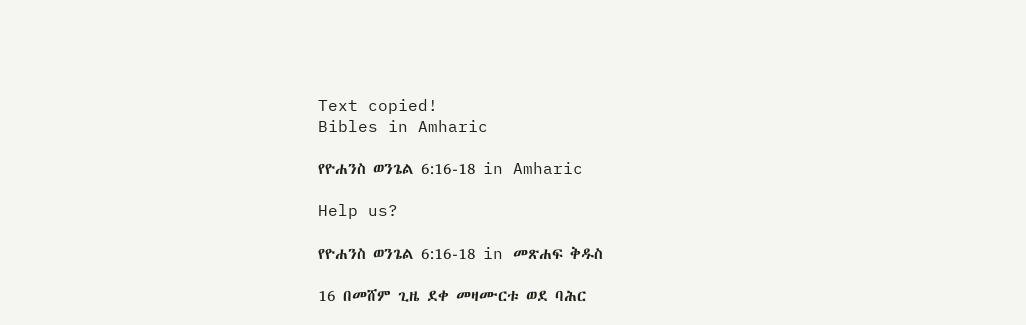Text copied!
Bibles in Amharic

የዮሐንስ ወንጌል 6:16-18 in Amharic

Help us?

የዮሐንስ ወንጌል 6:16-18 in መጽሐፍ ቅዱስ

16 በመሸም ጊዜ ደቀ መዛሙርቱ ወደ ባሕር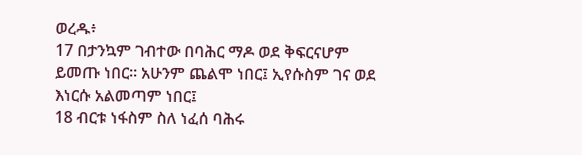ወረዱ፥
17 በታንኳም ገብተው በባሕር ማዶ ወደ ቅፍርናሆም ይመጡ ነበር። አሁንም ጨልሞ ነበር፤ ኢየሱስም ገና ወደ እነርሱ አልመጣም ነበር፤
18 ብርቱ ነፋስም ስለ ነፈሰ ባሕሩ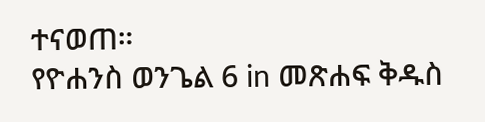ተናወጠ።
የዮሐንስ ወንጌል 6 in መጽሐፍ ቅዱስ